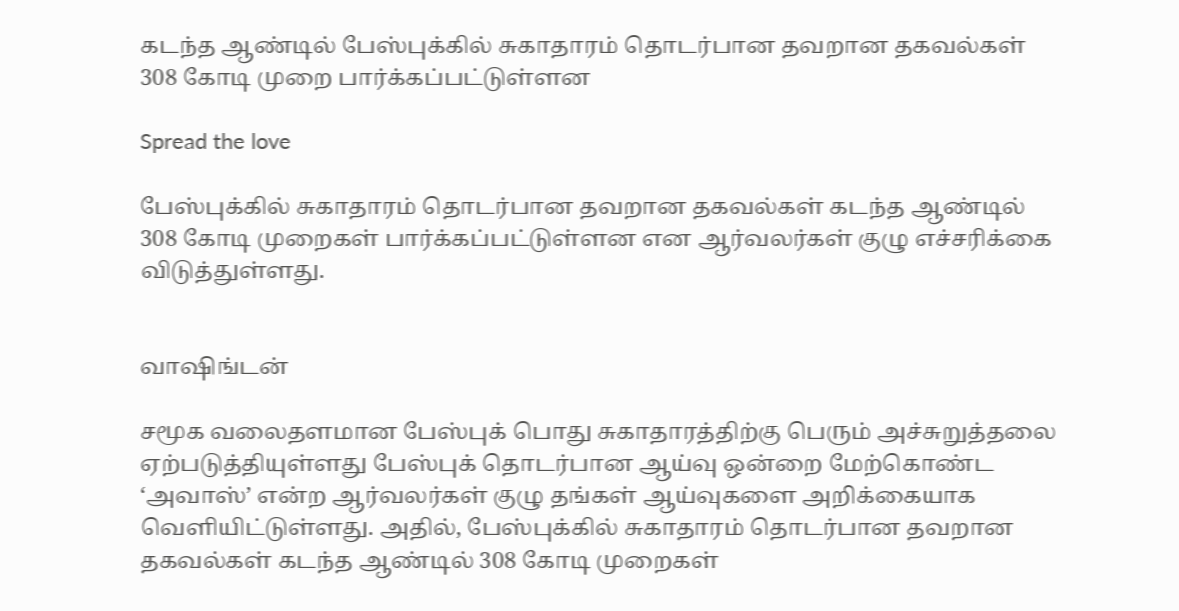கடந்த ஆண்டில் பேஸ்புக்கில் சுகாதாரம் தொடர்பான தவறான தகவல்கள் 308 கோடி முறை பார்க்கப்பட்டுள்ளன

Spread the love

பேஸ்புக்கில் சுகாதாரம் தொடர்பான தவறான தகவல்கள் கடந்த ஆண்டில் 308 கோடி முறைகள் பார்க்கப்பட்டுள்ளன என ஆர்வலர்கள் குழு எச்சரிக்கை விடுத்துள்ளது.


வாஷிங்டன்

சமூக வலைதளமான பேஸ்புக் பொது சுகாதாரத்திற்கு பெரும் அச்சுறுத்தலை ஏற்படுத்தியுள்ளது பேஸ்புக் தொடர்பான ஆய்வு ஒன்றை மேற்கொண்ட ‘அவாஸ்’ என்ற ஆர்வலர்கள் குழு தங்கள் ஆய்வுகளை அறிக்கையாக வெளியிட்டுள்ளது. அதில், பேஸ்புக்கில் சுகாதாரம் தொடர்பான தவறான தகவல்கள் கடந்த ஆண்டில் 308 கோடி முறைகள்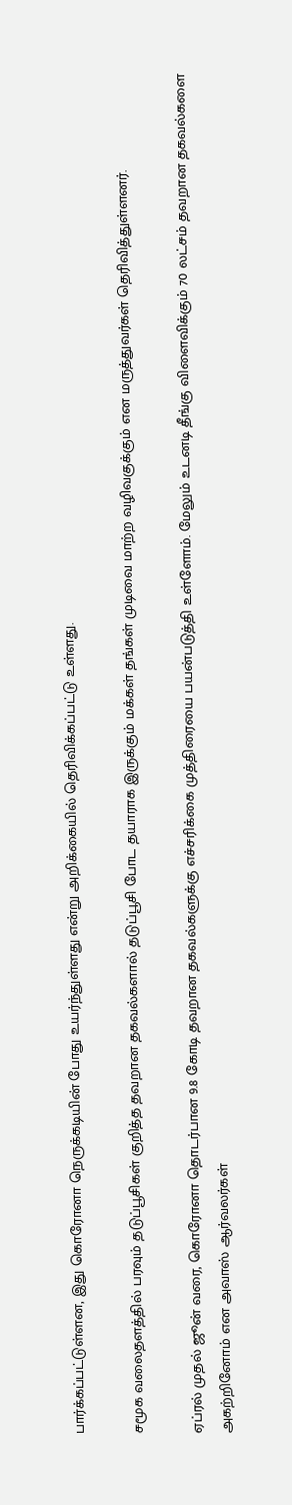பார்க்கப்பட்டுள்ளன, இது கொரோனா நெருக்கடியின் போது உயர்ந்துள்ளது என்று அறிக்கையில் தெரிவிக்கப்பட்டு உள்ளது.

சமூக வலைதளத்தில் பரவும் தடுப்பூசிகள் குறித்த தவறான தகவல்களால் தடுப்பூசி போட தயாராக இருக்கும் மக்கள் தங்கள் முடிவை மாற்ற வழிவகுக்கும் என மருத்துவர்கள் தெரிவித்துள்ளனர்.

ஏப்ரல் முதல் ஜூன் வரை, கொரோனா தொடர்பான 9.8 கோடி தவறான தகவல்களுக்கு எச்சரிக்கை முத்திரையை பயன்படுத்தி உள்ளோம். மேலும் உடனடி தீங்கு விளைவிக்கும் 70 லட்சம் தவறான தகவல்களை அகற்றினோம் என அவாஸ் ஆர்வலர்கள்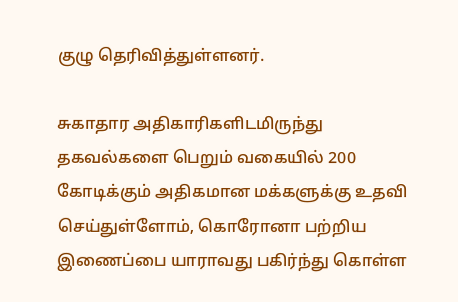குழு தெரிவித்துள்ளனர்.

சுகாதார அதிகாரிகளிடமிருந்து தகவல்களை பெறும் வகையில் 200 கோடிக்கும் அதிகமான மக்களுக்கு உதவி செய்துள்ளோம், கொரோனா பற்றிய இணைப்பை யாராவது பகிர்ந்து கொள்ள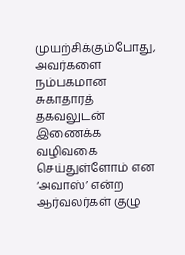முயற்சிக்கும்போது, அவர்களை நம்பகமான சுகாதாரத் தகவலுடன் இணைக்க வழிவகை செய்துள்ளோம் என ‘அவாஸ்’ என்ற ஆர்வலர்கள் குழு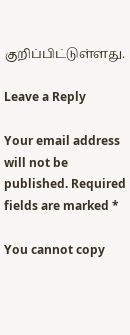குறிப்பிட்டுள்ளது.

Leave a Reply

Your email address will not be published. Required fields are marked *

You cannot copy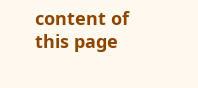content of this page